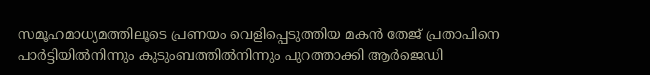സമൂഹമാധ്യമത്തിലൂടെ പ്രണയം വെളിപ്പെടുത്തിയ മകന്‍ തേജ് പ്രതാപിനെ പാര്‍ട്ടിയില്‍നിന്നും കുടുംബത്തില്‍നിന്നും പുറത്താക്കി ആര്‍ജെഡി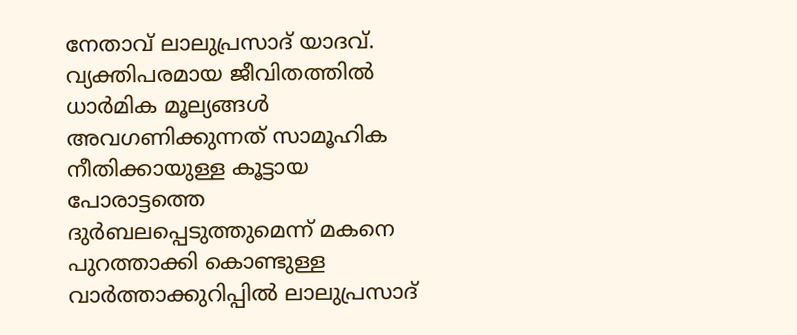നേതാവ് ലാലുപ്രസാദ് യാദവ്. വ്യക്തിപരമായ ജീവിതത്തില്‍ ധാര്‍മിക മൂല്യങ്ങള്‍ അവഗണിക്കുന്നത് സാമൂഹിക നീതിക്കായുള്ള കൂട്ടായ പോരാട്ടത്തെ ദുര്‍ബലപ്പെടുത്തുമെന്ന് മകനെ പുറത്താക്കി കൊണ്ടുള്ള വാര്‍ത്താക്കുറിപ്പില്‍ ലാലുപ്രസാദ്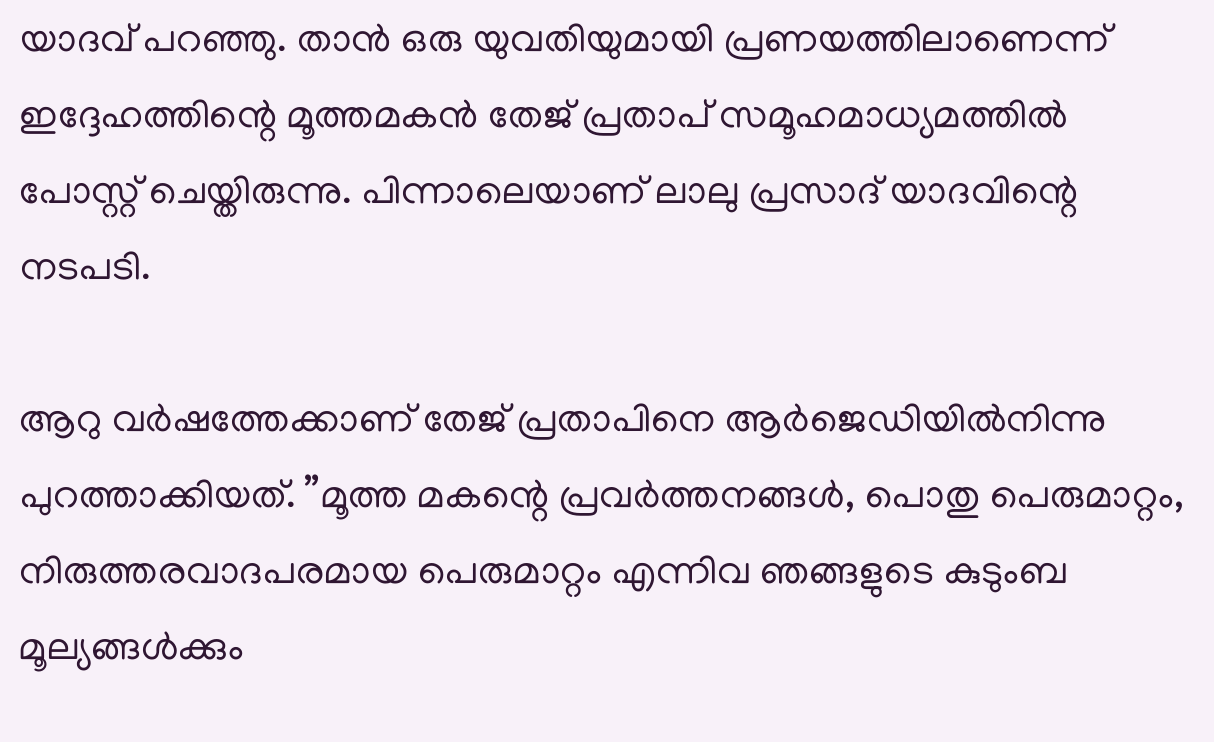യാദവ് പറഞ്ഞു. താന്‍ ഒരു യുവതിയുമായി പ്രണയത്തിലാണെന്ന് ഇദ്ദേഹത്തിന്റെ മൂത്തമകന്‍ തേജ് പ്രതാപ് സമൂഹമാധ്യമത്തില്‍ പോസ്റ്റ് ചെയ്തിരുന്നു. പിന്നാലെയാണ് ലാലു പ്രസാദ് യാദവിന്റെ നടപടി.

ആറു വര്‍ഷത്തേക്കാണ് തേജ് പ്രതാപിനെ ആര്‍ജെഡിയില്‍നിന്നു പുറത്താക്കിയത്. ”മൂത്ത മകന്റെ പ്രവര്‍ത്തനങ്ങള്‍, പൊതു പെരുമാറ്റം, നിരുത്തരവാദപരമായ പെരുമാറ്റം എന്നിവ ഞങ്ങളുടെ കുടുംബ മൂല്യങ്ങള്‍ക്കും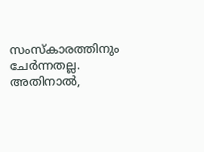സംസ്‌കാരത്തിനും ചേര്‍ന്നതല്ല. അതിനാല്‍,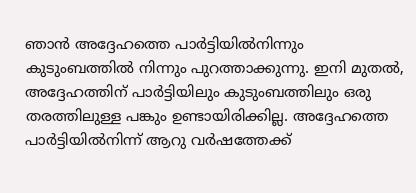ഞാന്‍ അദ്ദേഹത്തെ പാര്‍ട്ടിയില്‍നിന്നും കുടുംബത്തില്‍ നിന്നും പുറത്താക്കുന്നു. ഇനി മുതല്‍, അദ്ദേഹത്തിന് പാര്‍ട്ടിയിലും കുടുംബത്തിലും ഒരു തരത്തിലുള്ള പങ്കും ഉണ്ടായിരിക്കില്ല. അദ്ദേഹത്തെ പാര്‍ട്ടിയില്‍നിന്ന് ആറു വര്‍ഷത്തേക്ക്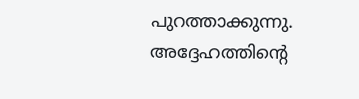പുറത്താക്കുന്നു. അദ്ദേഹത്തിന്റെ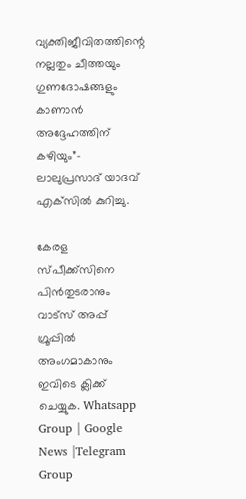വ്യക്തിജീവിതത്തിന്റെ നല്ലതും ചീത്തയും ഗുണദോഷങ്ങളും കാണാന്‍ അദ്ദേഹത്തിന് കഴിയും”- ലാലുപ്രസാദ് യാദവ് എക്‌സില്‍ കുറിച്ചു.

കേരള സ്പീക്ക്സിനെ പിൻതുടരാനും വാട്സ് അപ്പ് ഗ്രൂപ്പിൽ അംഗമാകാനും ഇവിടെ ക്ലിക്ക് ചെയ്യുക. Whatsapp Group | Google News |Telegram Group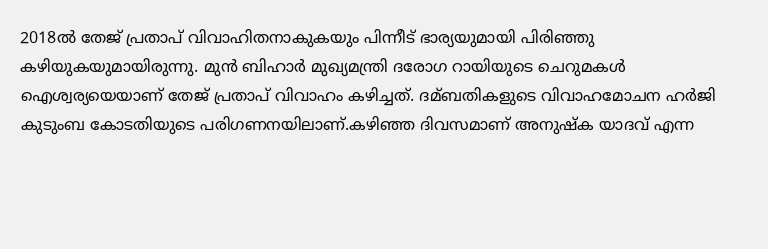2018ല്‍ തേജ് പ്രതാപ് വിവാഹിതനാകുകയും പിന്നീട് ഭാര്യയുമായി പിരിഞ്ഞു കഴിയുകയുമായിരുന്നു. മുന്‍ ബിഹാര്‍ മുഖ്യമന്ത്രി ദരോഗ റായിയുടെ ചെറുമകള്‍ ഐശ്വര്യയെയാണ് തേജ് പ്രതാപ് വിവാഹം കഴിച്ചത്. ദമ്ബതികളുടെ വിവാഹമോചന ഹര്‍ജി കുടുംബ കോടതിയുടെ പരിഗണനയിലാണ്.കഴിഞ്ഞ ദിവസമാണ് അനുഷ്‌ക യാദവ് എന്ന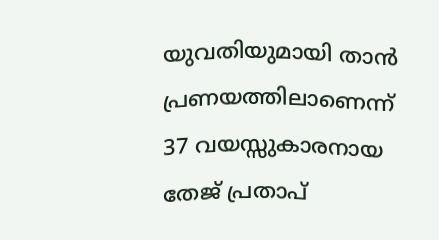യുവതിയുമായി താന്‍ പ്രണയത്തിലാണെന്ന് 37 വയസ്സുകാരനായ തേജ് പ്രതാപ്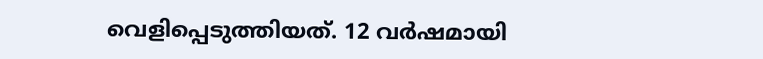വെളിപ്പെടുത്തിയത്. 12 വര്‍ഷമായി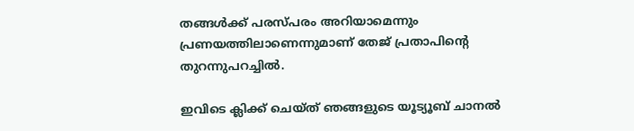തങ്ങള്‍ക്ക് പരസ്പരം അറിയാമെന്നും പ്രണയത്തിലാണെന്നുമാണ് തേജ് പ്രതാപിന്റെ തുറന്നുപറച്ചില്‍.

ഇവിടെ ക്ലിക്ക് ചെയ്ത് ഞങ്ങളുടെ യൂട്യൂബ് ചാനൽ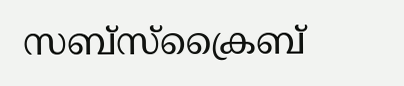സബ്സ്ക്രൈബ്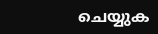ചെയ്യുക